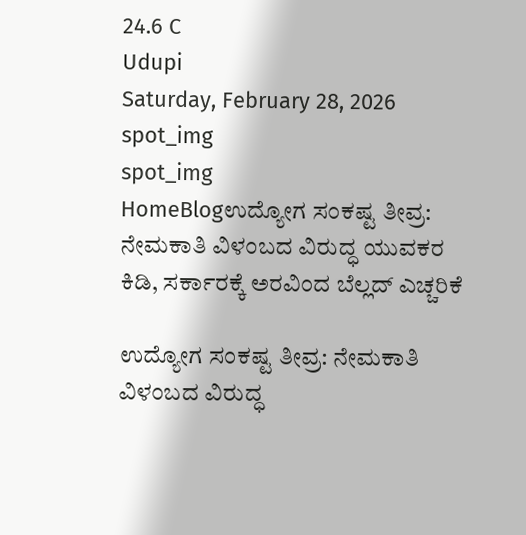24.6 C
Udupi
Saturday, February 28, 2026
spot_img
spot_img
HomeBlogಉದ್ಯೋಗ ಸಂಕಷ್ಟ ತೀವ್ರ: ನೇಮಕಾತಿ ವಿಳಂಬದ ವಿರುದ್ಧ ಯುವಕರ ಕಿಡಿ, ಸರ್ಕಾರಕ್ಕೆ ಅರವಿಂದ ಬೆಲ್ಲದ್ ಎಚ್ಚರಿಕೆ

ಉದ್ಯೋಗ ಸಂಕಷ್ಟ ತೀವ್ರ: ನೇಮಕಾತಿ ವಿಳಂಬದ ವಿರುದ್ಧ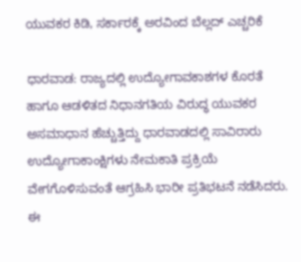ಯುವಕರ ಕಿಡಿ, ಸರ್ಕಾರಕ್ಕೆ ಅರವಿಂದ ಬೆಲ್ಲದ್ ಎಚ್ಚರಿಕೆ

ಧಾರವಾಡ: ರಾಜ್ಯದಲ್ಲಿ ಉದ್ಯೋಗಾವಕಾಶಗಳ ಕೊರತೆ ಹಾಗೂ ಆಡಳಿತದ ನಿಧಾನಗತಿಯ ವಿರುದ್ಧ ಯುವಕರ ಅಸಮಾಧಾನ ಹೆಚ್ಚುತ್ತಿದ್ದು ಧಾರವಾಡದಲ್ಲಿ ಸಾವಿರಾರು ಉದ್ಯೋಗಾಕಾಂಕ್ಷಿಗಳು ನೇಮಕಾತಿ ಪ್ರಕ್ರಿಯೆ ವೇಗಗೊಳಿಸುವಂತೆ ಆಗ್ರಹಿಸಿ ಭಾರೀ ಪ್ರತಿಭಟನೆ ನಡೆಸಿದರು. ಈ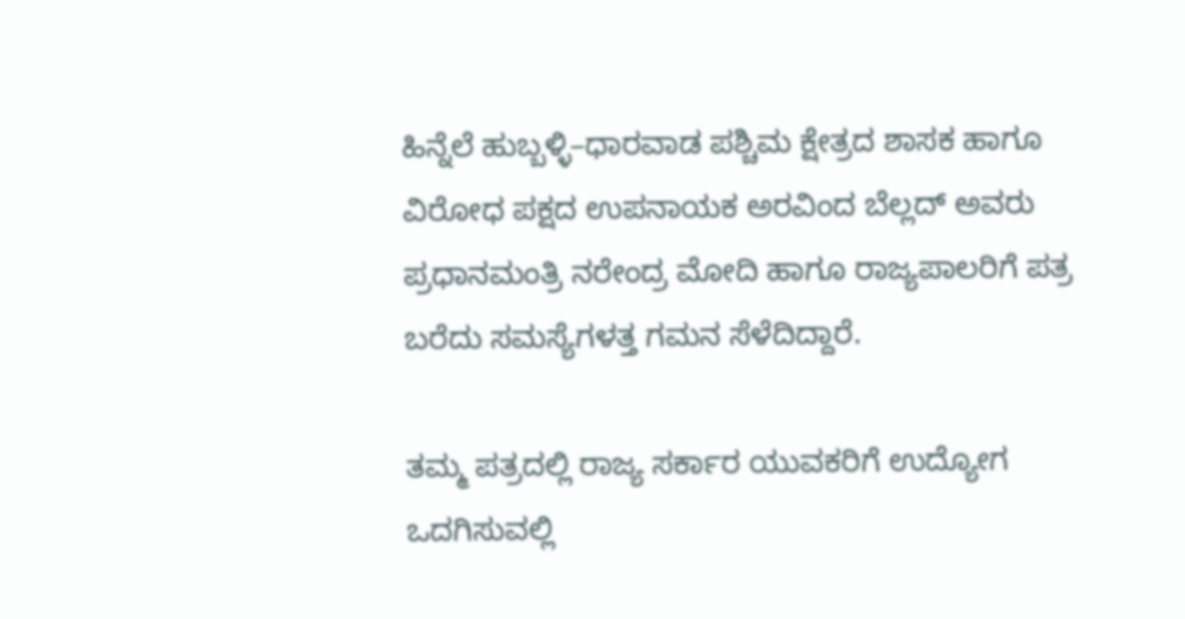ಹಿನ್ನೆಲೆ ಹುಬ್ಬಳ್ಳಿ–ಧಾರವಾಡ ಪಶ್ಚಿಮ ಕ್ಷೇತ್ರದ ಶಾಸಕ ಹಾಗೂ ವಿರೋಧ ಪಕ್ಷದ ಉಪನಾಯಕ ಅರವಿಂದ ಬೆಲ್ಲದ್ ಅವರು ಪ್ರಧಾನಮಂತ್ರಿ ನರೇಂದ್ರ ಮೋದಿ ಹಾಗೂ ರಾಜ್ಯಪಾಲರಿಗೆ ಪತ್ರ ಬರೆದು ಸಮಸ್ಯೆಗಳತ್ತ ಗಮನ ಸೆಳೆದಿದ್ದಾರೆ.

ತಮ್ಮ ಪತ್ರದಲ್ಲಿ ರಾಜ್ಯ ಸರ್ಕಾರ ಯುವಕರಿಗೆ ಉದ್ಯೋಗ ಒದಗಿಸುವಲ್ಲಿ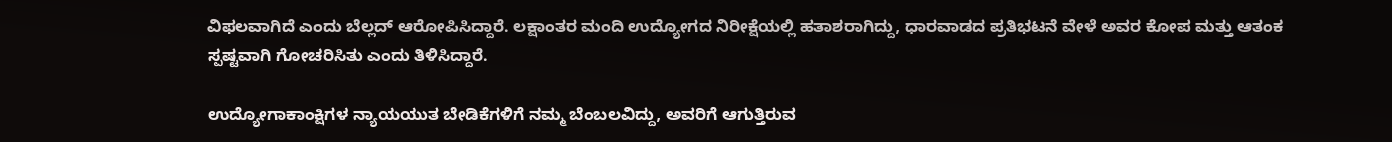ವಿಫಲವಾಗಿದೆ ಎಂದು ಬೆಲ್ಲದ್ ಆರೋಪಿಸಿದ್ದಾರೆ. ಲಕ್ಷಾಂತರ ಮಂದಿ ಉದ್ಯೋಗದ ನಿರೀಕ್ಷೆಯಲ್ಲಿ ಹತಾಶರಾಗಿದ್ದು, ಧಾರವಾಡದ ಪ್ರತಿಭಟನೆ ವೇಳೆ ಅವರ ಕೋಪ ಮತ್ತು ಆತಂಕ ಸ್ಪಷ್ಟವಾಗಿ ಗೋಚರಿಸಿತು ಎಂದು ತಿಳಿಸಿದ್ದಾರೆ.

ಉದ್ಯೋಗಾಕಾಂಕ್ಷಿಗಳ ನ್ಯಾಯಯುತ ಬೇಡಿಕೆಗಳಿಗೆ ನಮ್ಮ ಬೆಂಬಲವಿದ್ದು, ಅವರಿಗೆ ಆಗುತ್ತಿರುವ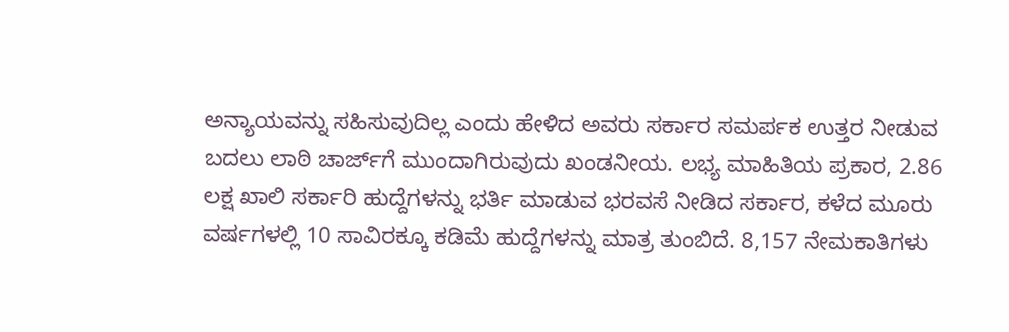ಅನ್ಯಾಯವನ್ನು ಸಹಿಸುವುದಿಲ್ಲ ಎಂದು ಹೇಳಿದ ಅವರು ಸರ್ಕಾರ ಸಮರ್ಪಕ ಉತ್ತರ ನೀಡುವ ಬದಲು ಲಾಠಿ ಚಾರ್ಜ್‌ಗೆ ಮುಂದಾಗಿರುವುದು ಖಂಡನೀಯ. ಲಭ್ಯ ಮಾಹಿತಿಯ ಪ್ರಕಾರ, 2.86 ಲಕ್ಷ ಖಾಲಿ ಸರ್ಕಾರಿ ಹುದ್ದೆಗಳನ್ನು ಭರ್ತಿ ಮಾಡುವ ಭರವಸೆ ನೀಡಿದ ಸರ್ಕಾರ, ಕಳೆದ ಮೂರು ವರ್ಷಗಳಲ್ಲಿ 10 ಸಾವಿರಕ್ಕೂ ಕಡಿಮೆ ಹುದ್ದೆಗಳನ್ನು ಮಾತ್ರ ತುಂಬಿದೆ. 8,157 ನೇಮಕಾತಿಗಳು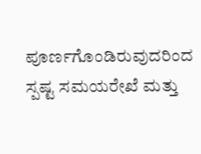ಪೂರ್ಣಗೊಂಡಿರುವುದರಿಂದ ಸ್ಪಷ್ಟ ಸಮಯರೇಖೆ ಮತ್ತು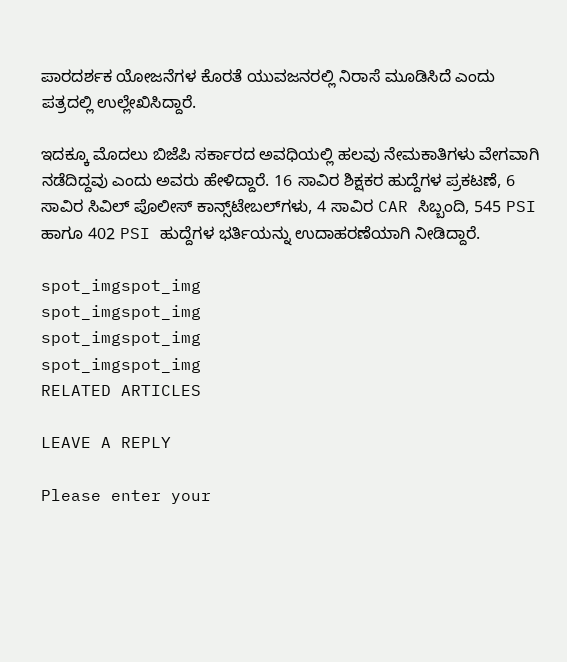ಪಾರದರ್ಶಕ ಯೋಜನೆಗಳ ಕೊರತೆ ಯುವಜನರಲ್ಲಿ ನಿರಾಸೆ ಮೂಡಿಸಿದೆ ಎಂದು ಪತ್ರದಲ್ಲಿ ಉಲ್ಲೇಖಿಸಿದ್ದಾರೆ.

ಇದಕ್ಕೂ ಮೊದಲು ಬಿಜೆಪಿ ಸರ್ಕಾರದ ಅವಧಿಯಲ್ಲಿ ಹಲವು ನೇಮಕಾತಿಗಳು ವೇಗವಾಗಿ ನಡೆದಿದ್ದವು ಎಂದು ಅವರು ಹೇಳಿದ್ದಾರೆ. 16 ಸಾವಿರ ಶಿಕ್ಷಕರ ಹುದ್ದೆಗಳ ಪ್ರಕಟಣೆ, 6 ಸಾವಿರ ಸಿವಿಲ್ ಪೊಲೀಸ್ ಕಾನ್ಸ್‌ಟೇಬಲ್‌ಗಳು, 4 ಸಾವಿರ CAR ಸಿಬ್ಬಂದಿ, 545 PSI ಹಾಗೂ 402 PSI ಹುದ್ದೆಗಳ ಭರ್ತಿಯನ್ನು ಉದಾಹರಣೆಯಾಗಿ ನೀಡಿದ್ದಾರೆ.

spot_imgspot_img
spot_imgspot_img
spot_imgspot_img
spot_imgspot_img
RELATED ARTICLES

LEAVE A REPLY

Please enter your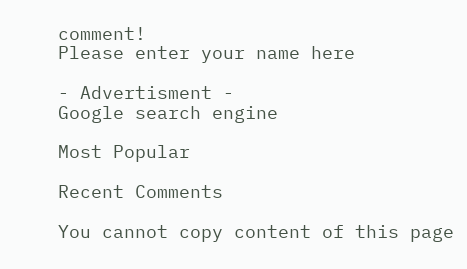comment!
Please enter your name here

- Advertisment -
Google search engine

Most Popular

Recent Comments

You cannot copy content of this page